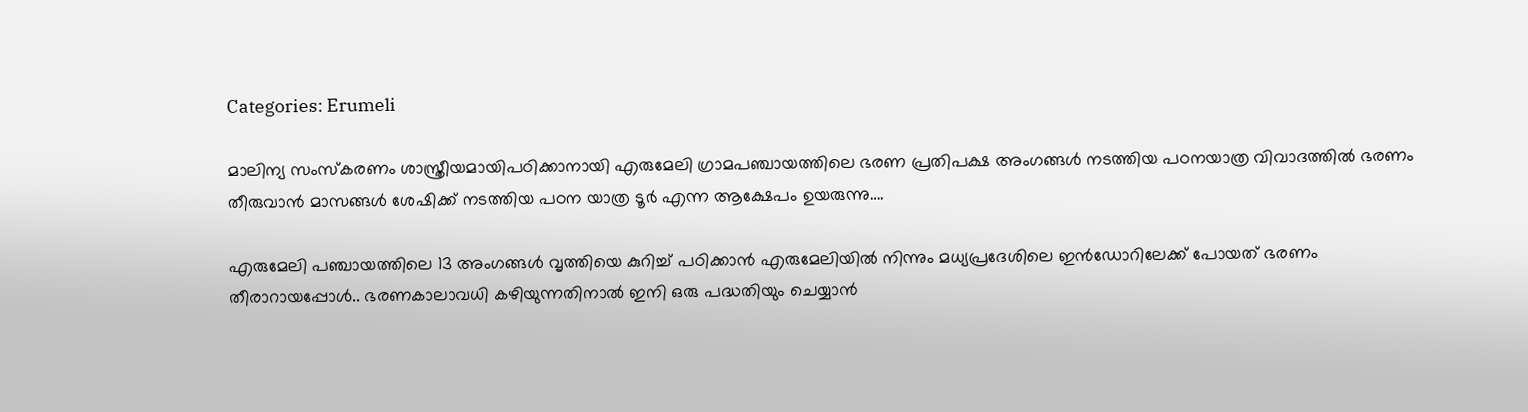Categories: Erumeli

മാലിന്യ സംസ്കരണം ശാസ്ത്രീയമായിപഠിക്കാനായി എരുമേലി ഗ്രാമപഞ്ചായത്തിലെ ഭരണ പ്രതിപക്ഷ അംഗങ്ങൾ നടത്തിയ പഠനയാത്ര വിവാദത്തിൽ ഭരണം തീരുവാൻ മാസങ്ങൾ ശേഷിക്ക് നടത്തിയ പഠന യാത്ര ടൂർ എന്ന ആക്ഷേപം ഉയരുന്നു….

എരുമേലി പഞ്ചായത്തിലെ 13 അംഗങ്ങൾ വൃത്തിയെ കുറിച്ച് പഠിക്കാൻ എരുമേലിയിൽ നിന്നും മധ്യപ്രദേശിലെ ഇൻഡോറിലേക്ക് പോയത് ഭരണം തീരാറായപ്പോൾ.. ഭരണകാലാവധി കഴിയുന്നതിനാൽ ഇനി ഒരു പദ്ധതിയും ചെയ്യാൻ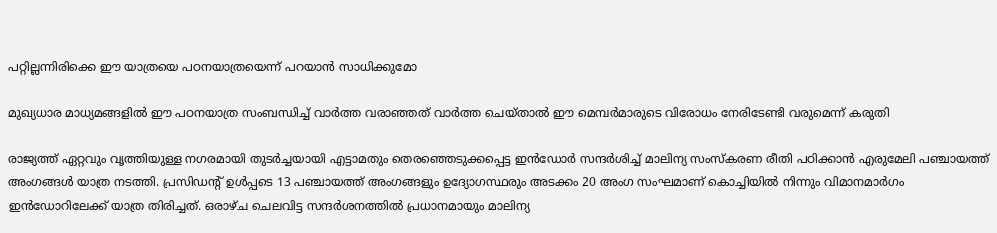പറ്റില്ലന്നിരിക്കെ ഈ യാത്രയെ പഠനയാത്രയെന്ന് പറയാൻ സാധിക്കുമോ

മുഖ്യധാര മാധ്യമങ്ങളിൽ ഈ പഠനയാത്ര സംബന്ധിച്ച് വാർത്ത വരാഞ്ഞത് വാർത്ത ചെയ്താൽ ഈ മെമ്പർമാരുടെ വിരോധം നേരിടേണ്ടി വരുമെന്ന് കരുതി

രാജ്യത്ത് ഏറ്റവും വൃത്തിയുള്ള നഗരമായി തുടർച്ചയായി എട്ടാമതും തെരഞ്ഞെടുക്കപ്പെട്ട ഇൻഡോർ സന്ദർശിച്ച് മാലിന്യ സംസ്കരണ രീതി പഠിക്കാൻ എരുമേലി പഞ്ചായത്ത്‌ അംഗങ്ങൾ യാത്ര നടത്തി. പ്രസിഡന്റ് ഉൾപ്പടെ 13 പഞ്ചായത്ത്‌ അംഗങ്ങളും ഉദ്യോഗസ്ഥരും അടക്കം 20 അംഗ സംഘമാണ് കൊച്ചിയിൽ നിന്നും വിമാനമാർഗം ഇൻഡോറിലേക്ക് യാത്ര തിരിച്ചത്. ഒരാഴ്ച ചെലവിട്ട സന്ദർശനത്തിൽ പ്രധാനമായും മാലിന്യ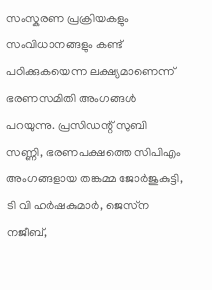സംസ്കരണ പ്രക്രിയകളും സംവിധാനങ്ങളും കണ്ട് പഠിക്കുകയെന്ന ലക്ഷ്യമാണെന്ന് ഭരണസമിതി അംഗങ്ങൾ പറയുന്നു. പ്രസിഡന്റ് സുബി സണ്ണി, ഭരണപക്ഷത്തെ സിപിഎം അംഗങ്ങളായ തങ്കമ്മ ജോർജുകുട്ടി, ടി വി ഹർഷകുമാർ, ജെസ്‌ന നജീബ്,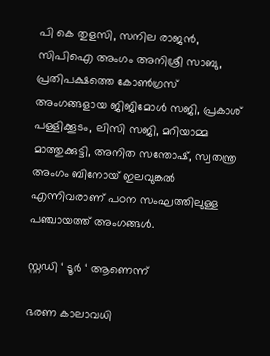പി കെ തുളസി, സനില രാജൻ, സിപിഐ അംഗം അനിശ്രീ സാബു, പ്രതിപക്ഷത്തെ കോൺഗ്രസ്‌ അംഗങ്ങളായ ജിജിമോൾ സജി, പ്രകാശ് പള്ളിക്കൂടം, ലിസി സജി, മറിയാമ്മ മാത്തുക്കുട്ടി, അനിത സന്തോഷ്‌, സ്വതന്ത്ര അംഗം ബിനോയ്‌ ഇലവുങ്കൽ എന്നിവരാണ് പഠന സംഘത്തിലുള്ള പഞ്ചായത്ത്‌ അംഗങ്ങൾ.

സ്റ്റഡി ‘ ടൂർ ‘ ആണെന്ന്

ഭരണ കാലാവധി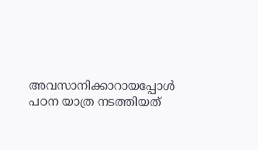അവസാനിക്കാറായപ്പോൾ പഠന യാത്ര നടത്തിയത്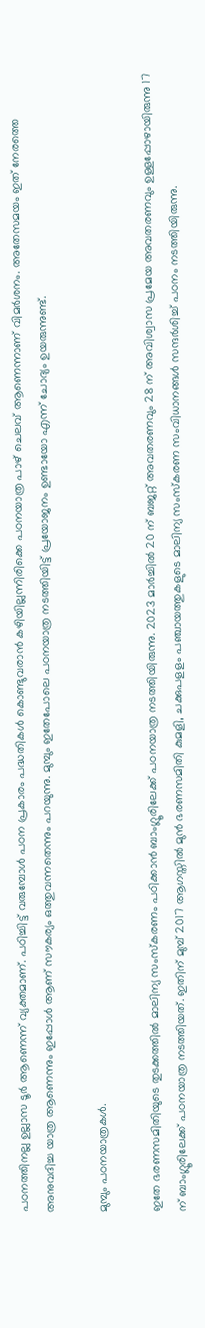പഠനത്തിനല്ല ഉല്ലാസ ടൂർ ആണെന്ന് വ്യക്തമാണ്. പഠിച്ചിട്ട് വരുമ്പോൾ പഠന പ്രകാരം പദ്ധതികൾ കൊണ്ടുവരാൻ കഴിയില്ലന്നിരിക്കെ പഠനയാത്ര പാഴ് ചെലവ് ആണെന്നാണ് വിമർശനം. അതേസമയം ഇത് നേരത്തെ അനുവദിച്ച യാത്ര ആണെന്നും ഇപ്പോൾ ആണ് സൗകര്യം ഒത്തുവന്നതെന്നും പറയുന്നു. മുമ്പും ഇതേപോലെ പഠനയാത്ര നടത്തിയിട്ട് പ്രയോജനം ഉണ്ടായോ എന്ന് ചോദ്യം ഉയരുന്നുണ്ട്.

മുമ്പും പഠനയാത്രകൾ.

ഇതേ ഭരണസമിതിയുടെ തുടക്കത്തിൽ മാലിന്യ സംസ്കരണം പഠിക്കാൻ ബാംഗ്ലൂരിലേക്ക് പഠനയാത്ര നടത്തിയിരുന്നു. 2023 മാർച്ചിൽ 20 ന് ബജറ്റ് അവതരണവും 28 ന് അവിശ്വാസ പ്രമേയ അവതരണവും ഉള്ളപ്പോഴായിരുന്നു 17 ന് ബാംഗ്ലൂരിലേക്ക് പഠനയാത്ര നടത്തിയത്. ഇതിന് മുമ്പ് 2017 ആഗസ്തിൽ മുൻ ഭരണസമിതി കുമളി, ചക്കുപളളം പഞ്ചായത്തുകളുടെ മാലിന്യ സംസ്കരണ സംവിധാനങ്ങൾ സന്ദർശിച്ച് പഠനം നടത്തിയിരുന്നു.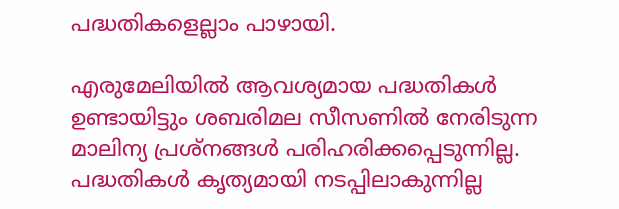പദ്ധതികളെല്ലാം പാഴായി.

എരുമേലിയിൽ ആവശ്യമായ പദ്ധതികൾ ഉണ്ടായിട്ടും ശബരിമല സീസണിൽ നേരിടുന്ന മാലിന്യ പ്രശ്നങ്ങൾ പരിഹരിക്കപ്പെടുന്നില്ല. പദ്ധതികൾ കൃത്യമായി നടപ്പിലാകുന്നില്ല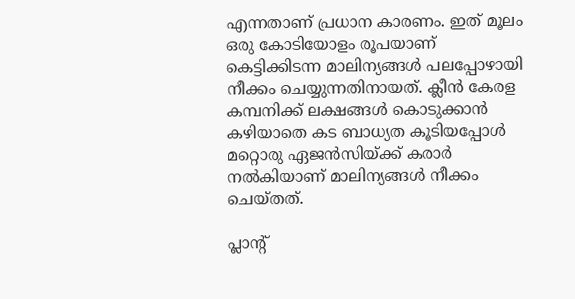എന്നതാണ് പ്രധാന കാരണം. ഇത് മൂലം ഒരു കോടിയോളം രൂപയാണ് കെട്ടിക്കിടന്ന മാലിന്യങ്ങൾ പലപ്പോഴായി നീക്കം ചെയ്യുന്നതിനായത്. ക്ലീൻ കേരള കമ്പനിക്ക് ലക്ഷങ്ങൾ കൊടുക്കാൻ കഴിയാതെ കട ബാധ്യത കൂടിയപ്പോൾ മറ്റൊരു ഏജൻസിയ്ക്ക് കരാർ നൽകിയാണ് മാലിന്യങ്ങൾ നീക്കം ചെയ്തത്.

പ്ലാന്റ്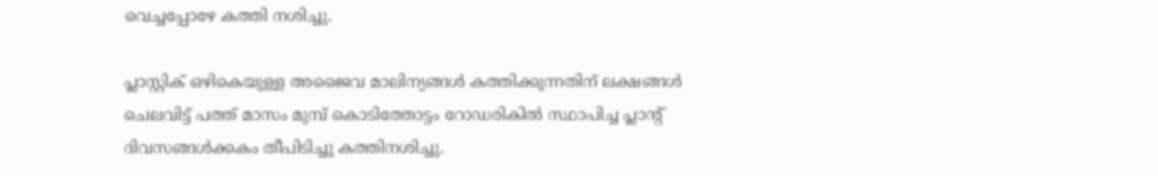വെച്ചപ്പോഴേ കത്തി നശിച്ചു.

പ്ലാസ്റ്റിക് ഒഴികെയുള്ള അജൈവ മാലിന്യങ്ങൾ കത്തിക്കുന്നതിന് ലക്ഷങ്ങൾ ചെലവിട്ട് പത്ത് മാസം മുമ്പ് കൊടിത്തോട്ടം റോഡരികിൽ സ്ഥാപിച്ച പ്ലാന്റ് ദിവസങ്ങൾക്കകം തീപിടിച്ചു കത്തിനശിച്ചു.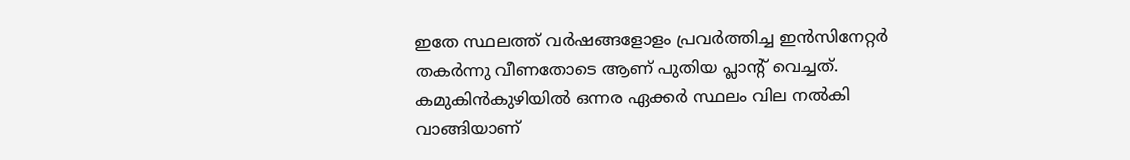ഇതേ സ്ഥലത്ത് വർഷങ്ങളോളം പ്രവർത്തിച്ച ഇൻസിനേറ്റർ തകർന്നു വീണതോടെ ആണ് പുതിയ പ്ലാന്റ് വെച്ചത്. കമുകിൻകുഴിയിൽ ഒന്നര ഏക്കർ സ്ഥലം വില നൽകി വാങ്ങിയാണ്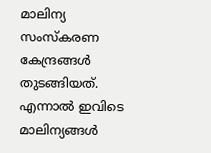മാലിന്യ സംസ്കരണ കേന്ദ്രങ്ങൾ തുടങ്ങിയത്. എന്നാൽ ഇവിടെ മാലിന്യങ്ങൾ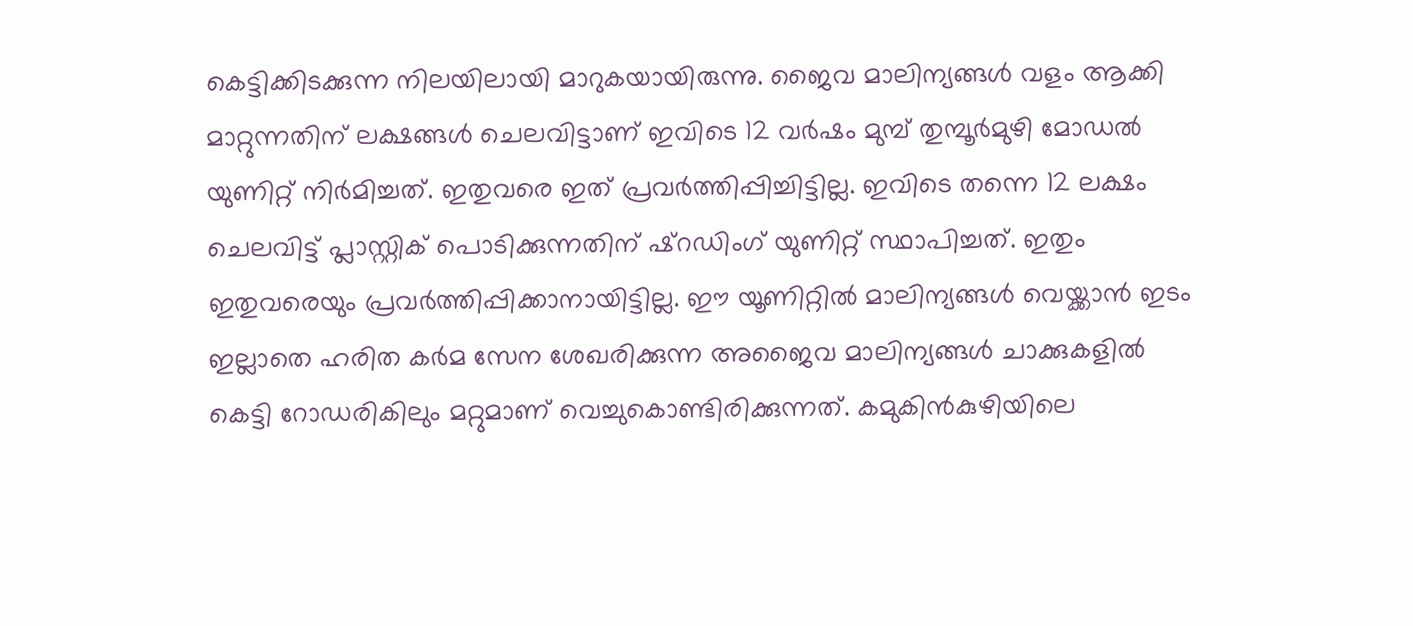കെട്ടിക്കിടക്കുന്ന നിലയിലായി മാറുകയായിരുന്നു. ജൈവ മാലിന്യങ്ങൾ വളം ആക്കി മാറ്റുന്നതിന് ലക്ഷങ്ങൾ ചെലവിട്ടാണ് ഇവിടെ 12 വർഷം മുമ്പ് തുമ്പൂർമുഴി മോഡൽ യുണിറ്റ് നിർമിച്ചത്. ഇതുവരെ ഇത് പ്രവർത്തിപ്പിച്ചിട്ടില്ല. ഇവിടെ തന്നെ 12 ലക്ഷം ചെലവിട്ട് പ്ലാസ്റ്റിക് പൊടിക്കുന്നതിന് ഷ്റഡിംഗ് യുണിറ്റ് സ്ഥാപിച്ചത്. ഇതും ഇതുവരെയും പ്രവർത്തിപ്പിക്കാനായിട്ടില്ല. ഈ യൂണിറ്റിൽ മാലിന്യങ്ങൾ വെയ്ക്കാൻ ഇടം ഇല്ലാതെ ഹരിത കർമ സേന ശേഖരിക്കുന്ന അജൈവ മാലിന്യങ്ങൾ ചാക്കുകളിൽ കെട്ടി റോഡരികിലും മറ്റുമാണ് വെച്ചുകൊണ്ടിരിക്കുന്നത്. കമുകിൻകുഴിയിലെ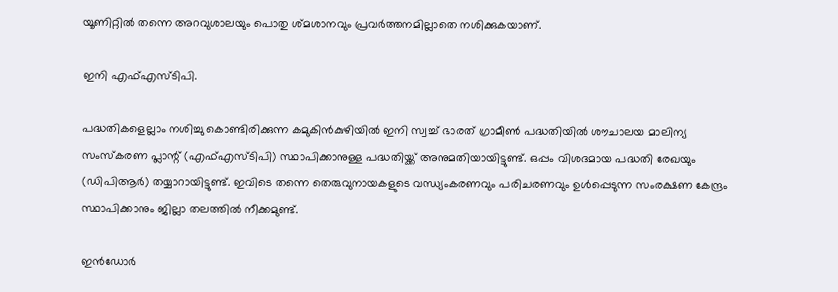യൂണിറ്റിൽ തന്നെ അറവുശാലയും പൊതു ശ്മശാനവും പ്രവർത്തനമില്ലാതെ നശിക്കുകയാണ്.

ഇനി എഫ്എസ്ടിപി.

പദ്ധതികളെല്ലാം നശിച്ചു കൊണ്ടിരിക്കുന്ന കമുകിൻകുഴിയിൽ ഇനി സ്വച്ച് ഭാരത് ഗ്രാമീൺ പദ്ധതിയിൽ ശൗചാലയ മാലിന്യ സംസ്കരണ പ്ലാന്റ് (എഫ്എസ്ടിപി) സ്ഥാപിക്കാനുള്ള പദ്ധതിയ്ക്ക് അനുമതിയായിട്ടുണ്ട്. ഒപ്പം വിശദമായ പദ്ധതി രേഖയും (ഡിപിആർ) തയ്യാറായിട്ടുണ്ട്. ഇവിടെ തന്നെ തെരുവുനായകളുടെ വന്ധ്യംകരണവും പരിചരണവും ഉൾപ്പെടുന്ന സംരക്ഷണ കേന്ദ്രം സ്ഥാപിക്കാനും ജില്ലാ തലത്തിൽ നീക്കമുണ്ട്.

ഇൻഡോർ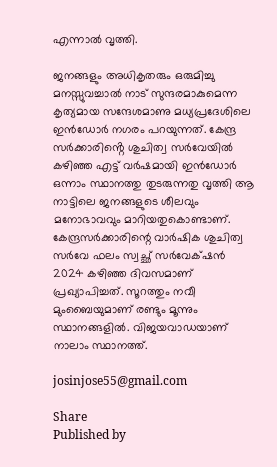എന്നാൽ വൃത്തി.

ജനങ്ങളും അധികൃതരും ഒരുമിച്ചു മനസ്സുവച്ചാൽ നാട് സുന്ദരമാകുമെന്ന കൃത്യമായ സന്ദേശമാണു മധ്യപ്രദേശിലെ ഇൻഡോർ നഗരം പറയുന്നത്. കേന്ദ്ര സർക്കാരിൻ്റെ ശുചിത്വ സർവേയിൽ കഴിഞ്ഞ എട്ട് വർഷമായി ഇൻഡോർ ഒന്നാം സ്ഥാനത്തു തുടരുന്നതു വൃത്തി ആ നാട്ടിലെ ജനങ്ങളുടെ ശീലവും മനോഭാവവും മാറിയതുകൊണ്ടാണ്. കേന്ദ്രസർക്കാരിന്റെ വാർഷിക ശുചിത്വ സർവേ ഫലം സ്വച്ഛ് സർവേക്‌ഷൻ 2024 കഴിഞ്ഞ ദിവസമാണ് പ്രഖ്യാപിച്ചത്. സൂറത്തും നവീ മുംബൈയുമാണ് രണ്ടും മൂന്നും സ്ഥാനങ്ങളിൽ. വിജയവാഡയാണ് നാലാം സ്ഥാനത്ത്.

josinjose55@gmail.com

Share
Published by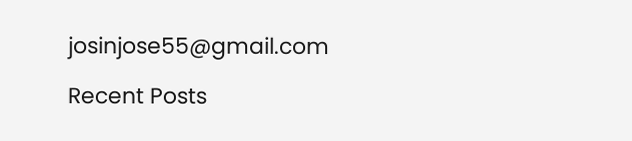josinjose55@gmail.com

Recent Posts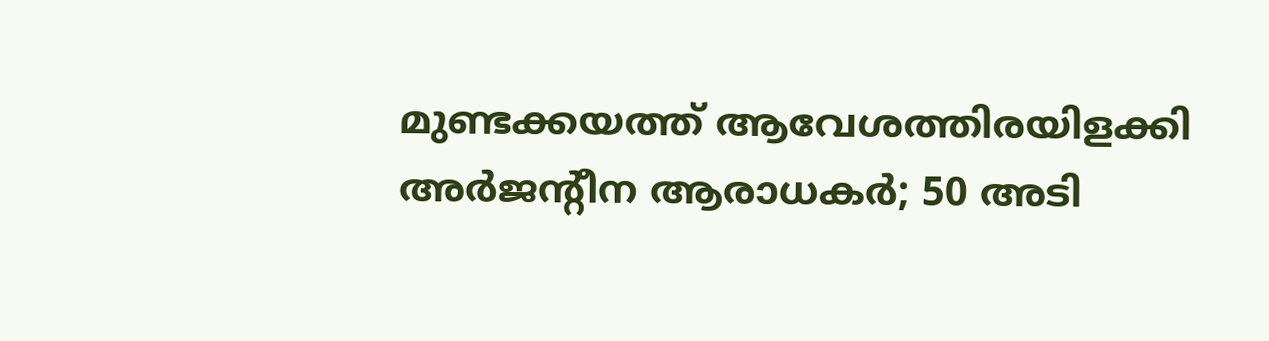മുണ്ടക്കയത്ത് ആവേശത്തിരയിളക്കി അർജന്റീന ആരാധകർ; 50 അടി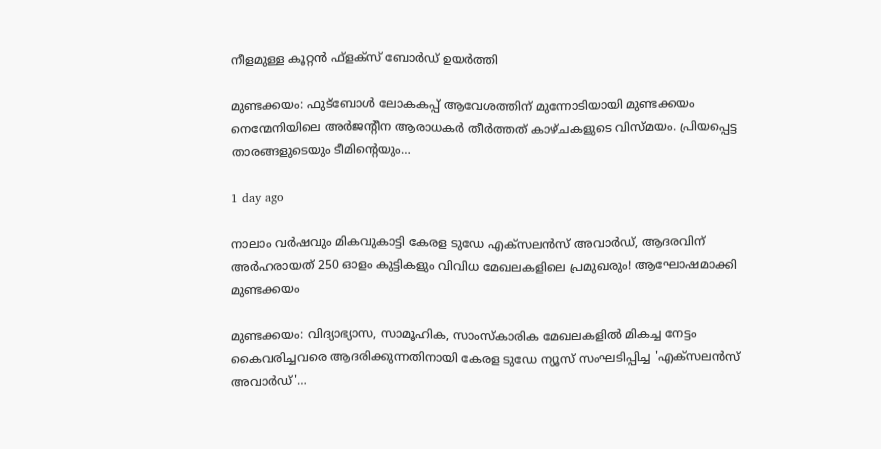നീളമുള്ള കൂറ്റൻ ഫ്‌ളക്‌സ് ബോർഡ് ഉയർത്തി

മുണ്ടക്കയം: ഫുട്‌ബോൾ ലോകകപ്പ് ആവേശത്തിന് മുന്നോടിയായി മുണ്ടക്കയം നെന്മേനിയിലെ അർജന്റീന ആരാധകർ തീർത്തത് കാഴ്ചകളുടെ വിസ്മയം. പ്രിയപ്പെട്ട താരങ്ങളുടെയും ടീമിന്റെയും…

1 day ago

നാലാം വർഷവും മികവുകാട്ടി കേരള ടുഡേ എക്സലൻസ് അവാർഡ്, ആദരവിന് അർഹരായത് 250 ഓളം കുട്ടികളും വിവിധ മേഖലകളിലെ പ്രമുഖരും! ആഘോഷമാക്കി മുണ്ടക്കയം

മുണ്ടക്കയം: വിദ്യാഭ്യാസ, സാമൂഹിക, സാംസ്കാരിക മേഖലകളിൽ മികച്ച നേട്ടം കൈവരിച്ചവരെ ആദരിക്കുന്നതിനായി കേരള ടുഡേ ന്യൂസ് സംഘടിപ്പിച്ച 'എക്സലൻസ് അവാർഡ്'…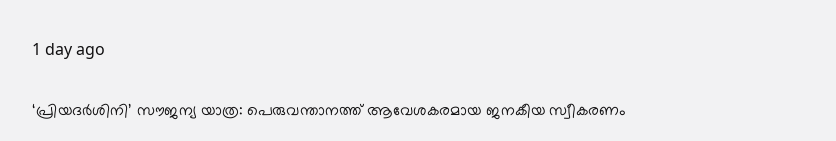1 day ago

‘പ്രിയദർശിനി’ സൗജന്യ യാത്ര: പെരുവന്താനത്ത് ആവേശകരമായ ജനകീയ സ്വീകരണം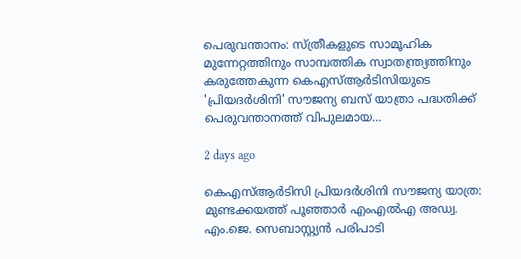പെരുവന്താനം: സ്ത്രീകളുടെ സാമൂഹിക മുന്നേറ്റത്തിനും സാമ്പത്തിക സ്വാതന്ത്ര്യത്തിനും കരുത്തേകുന്ന കെഎസ്ആർടിസിയുടെ 'പ്രിയദർശിനി' സൗജന്യ ബസ് യാത്രാ പദ്ധതിക്ക് പെരുവന്താനത്ത് വിപുലമായ…

2 days ago

കെഎസ്ആർടിസി പ്രിയദർശിനി സൗജന്യ യാത്ര: മുണ്ടക്കയത്ത് പൂഞ്ഞാർ എംഎൽഎ അഡ്വ. എം.ജെ. സെബാസ്റ്റ്യൻ പരിപാടി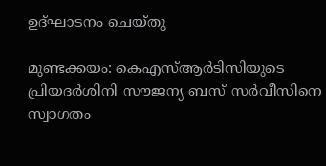ഉദ്ഘാടനം ചെയ്തു

മുണ്ടക്കയം: കെഎസ്ആർടിസിയുടെ പ്രിയദർശിനി സൗജന്യ ബസ് സർവീസിനെ സ്വാഗതം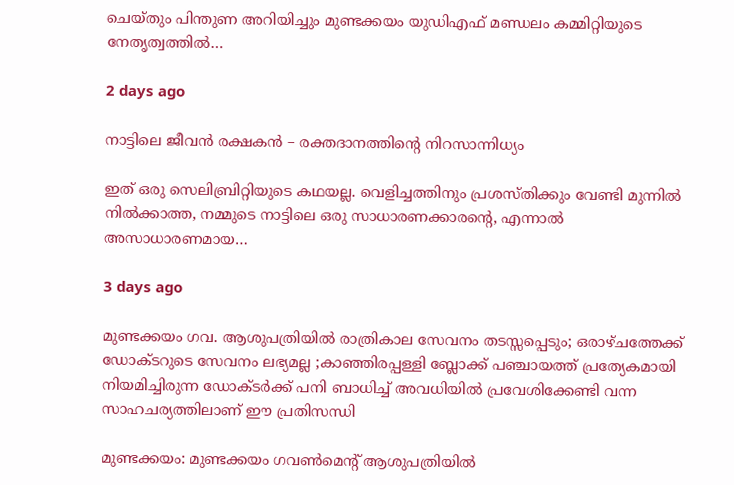ചെയ്തും പിന്തുണ അറിയിച്ചും മുണ്ടക്കയം യുഡിഎഫ് മണ്ഡലം കമ്മിറ്റിയുടെ നേതൃത്വത്തിൽ…

2 days ago

നാട്ടിലെ ജീവൻ രക്ഷകൻ – രക്തദാനത്തിന്റെ നിറസാന്നിധ്യം

ഇത് ഒരു സെലിബ്രിറ്റിയുടെ കഥയല്ല. വെളിച്ചത്തിനും പ്രശസ്തിക്കും വേണ്ടി മുന്നിൽ നിൽക്കാത്ത, നമ്മുടെ നാട്ടിലെ ഒരു സാധാരണക്കാരന്റെ, എന്നാൽ അസാധാരണമായ…

3 days ago

മുണ്ടക്കയം ഗവ. ആശുപത്രിയിൽ രാത്രികാല സേവനം തടസ്സപ്പെടും; ഒരാഴ്ചത്തേക്ക് ഡോക്ടറുടെ സേവനം ലഭ്യമല്ല ;കാഞ്ഞിരപ്പള്ളി ബ്ലോക്ക് പഞ്ചായത്ത് പ്രത്യേകമായി നിയമിച്ചിരുന്ന ഡോക്ടർക്ക് പനി ബാധിച്ച് അവധിയിൽ പ്രവേശിക്കേണ്ടി വന്ന സാഹചര്യത്തിലാണ് ഈ പ്രതിസന്ധി

മുണ്ടക്കയം: മുണ്ടക്കയം ഗവൺമെന്റ് ആശുപത്രിയിൽ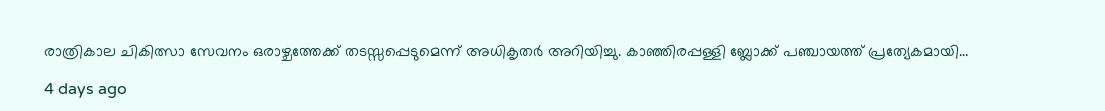രാത്രികാല ചികിത്സാ സേവനം ഒരാഴ്ചത്തേക്ക് തടസ്സപ്പെടുമെന്ന് അധികൃതർ അറിയിച്ചു. കാഞ്ഞിരപ്പള്ളി ബ്ലോക്ക് പഞ്ചായത്ത് പ്രത്യേകമായി…

4 days ago